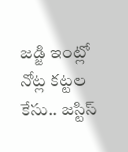జడ్జి ఇంట్లో నోట్ల కట్టల కేసు.. జస్టిస్‌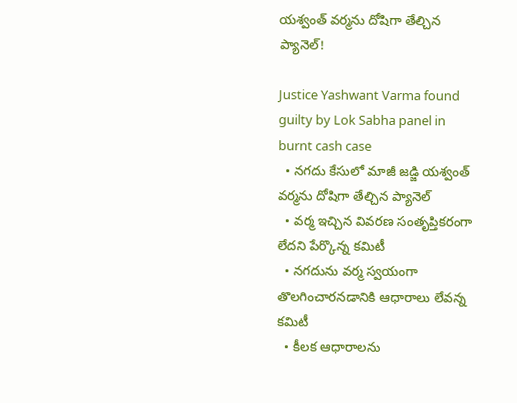యశ్వంత్‌ వర్మను దోషిగా తేల్చిన ప్యానెల్‌!

Justice Yashwant Varma found guilty by Lok Sabha panel in burnt cash case
  • నగదు కేసులో మాజీ జడ్జి యశ్వంత్‌ వర్మను దోషిగా తేల్చిన ప్యానెల్‌
  • వర్మ ఇచ్చిన వివరణ సంతృప్తికరంగా లేదని పేర్కొన్న కమిటీ
  • నగదును వర్మ స్వయంగా తొలగించారనడానికి ఆధారాలు లేవన్న కమిటీ
  • కీలక ఆధారాలను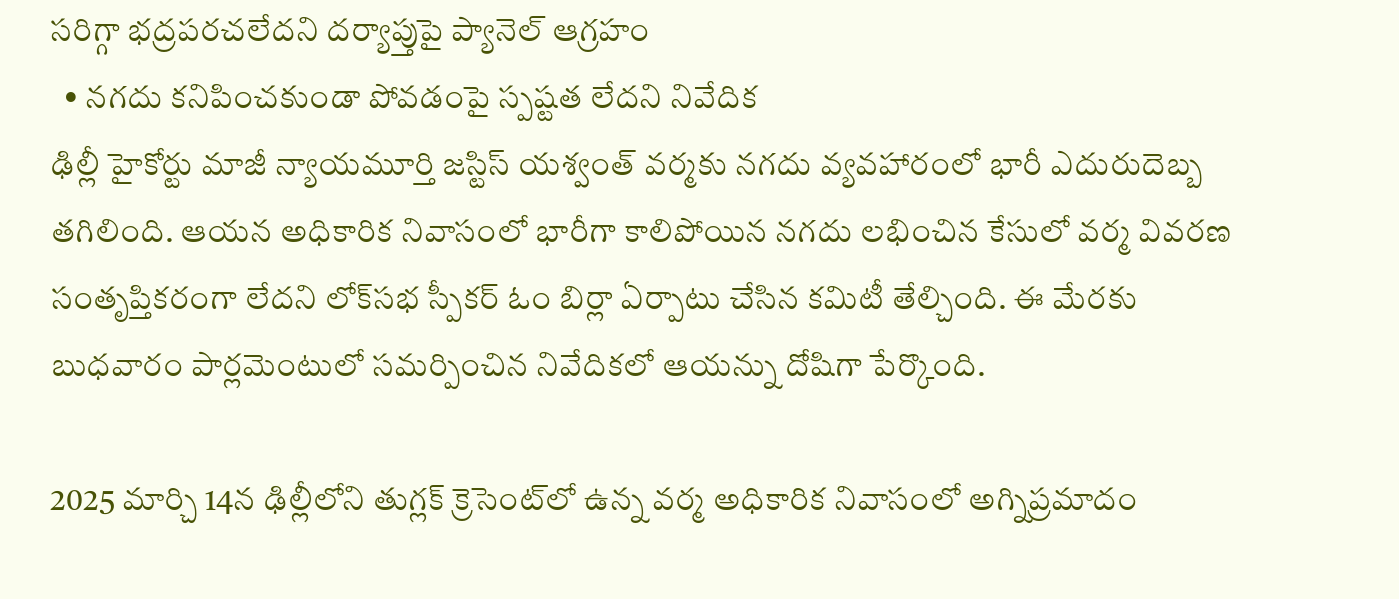సరిగ్గా భద్రపరచలేదని దర్యాప్తుపై ప్యానెల్‌ ఆగ్రహం
  • నగదు కనిపించకుండా పోవడంపై స్పష్టత లేదని నివేదిక
ఢిల్లీ హైకోర్టు మాజీ న్యాయమూర్తి జస్టిస్‌ యశ్వంత్‌ వర్మకు నగదు వ్యవహారంలో భారీ ఎదురుదెబ్బ తగిలింది. ఆయన అధికారిక నివాసంలో భారీగా కాలిపోయిన నగదు లభించిన కేసులో వర్మ వివరణ సంతృప్తికరంగా లేదని లోక్‌సభ స్పీకర్‌ ఓం బిర్లా ఏర్పాటు చేసిన కమిటీ తేల్చింది. ఈ మేరకు బుధవారం పార్లమెంటులో సమర్పించిన నివేదికలో ఆయన్ను దోషిగా పేర్కొంది.

2025 మార్చి 14న ఢిల్లీలోని తుగ్లక్‌ క్రెసెంట్‌లో ఉన్న వర్మ అధికారిక నివాసంలో అగ్నిప్రమాదం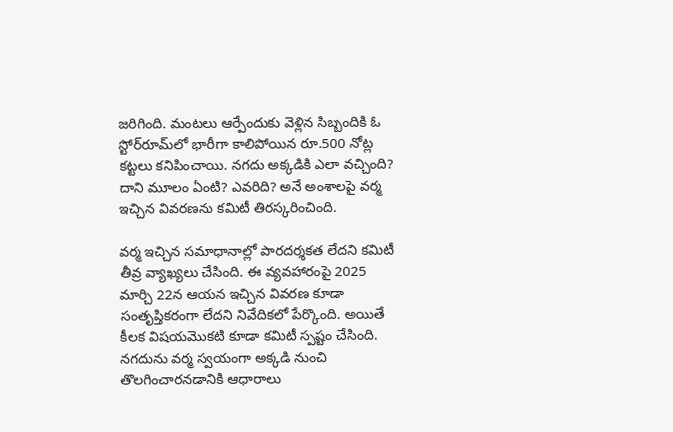జరిగింది. మంటలు ఆర్పేందుకు వెళ్లిన సిబ్బందికి ఓ స్టోర్‌రూమ్‌లో భారీగా కాలిపోయిన రూ.500 నోట్ల కట్టలు కనిపించాయి. నగదు అక్కడికి ఎలా వచ్చింది? దాని మూలం ఏంటి? ఎవరిది? అనే అంశాలపై వర్మ ఇచ్చిన వివరణను కమిటీ తిరస్కరించింది.

వర్మ ఇచ్చిన సమాధానాల్లో పారదర్శకత లేదని కమిటీ తీవ్ర వ్యాఖ్యలు చేసింది. ఈ వ్యవహారంపై 2025 మార్చి 22న ఆయన ఇచ్చిన వివరణ కూడా సంతృప్తికరంగా లేదని నివేదికలో పేర్కొంది. అయితే కీలక విషయమొకటి కూడా కమిటీ స్పష్టం చేసింది. నగదును వర్మ స్వయంగా అక్కడి నుంచి తొలగించారనడానికి ఆధారాలు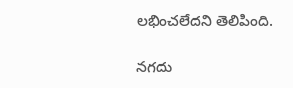లభించలేదని తెలిపింది.

నగదు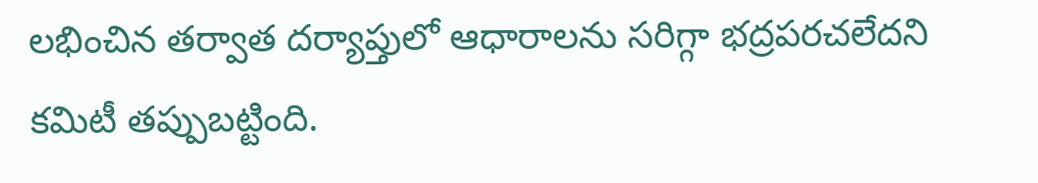లభించిన తర్వాత దర్యాప్తులో ఆధారాలను సరిగ్గా భద్రపరచలేదని కమిటీ తప్పుబట్టింది.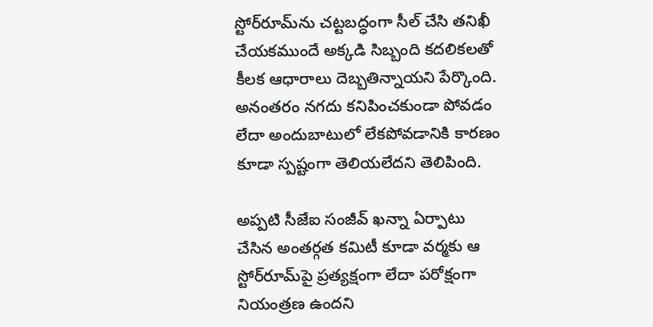స్టోర్‌రూమ్‌ను చట్టబద్ధంగా సీల్‌ చేసి తనిఖీ చేయకముందే అక్కడి సిబ్బంది కదలికలతో కీలక ఆధారాలు దెబ్బతిన్నాయని పేర్కొంది. అనంతరం నగదు కనిపించకుండా పోవడం లేదా అందుబాటులో లేకపోవడానికి కారణం కూడా స్పష్టంగా తెలియలేదని తెలిపింది.

అప్పటి సీజేఐ సంజీవ్‌ ఖన్నా ఏర్పాటు చేసిన అంతర్గత కమిటీ కూడా వర్మకు ఆ స్టోర్‌రూమ్‌పై ప్రత్యక్షంగా లేదా పరోక్షంగా నియంత్రణ ఉందని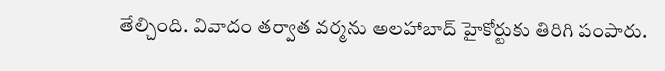తేల్చింది. వివాదం తర్వాత వర్మను అలహాబాద్‌ హైకోర్టుకు తిరిగి పంపారు.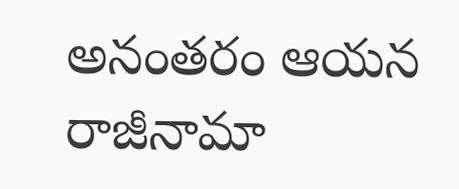అనంతరం ఆయన రాజీనామా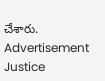చేశారు.
Advertisement
Justice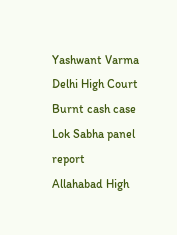Yashwant Varma
Delhi High Court
Burnt cash case
Lok Sabha panel report
Allahabad High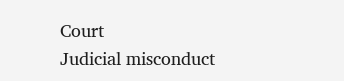Court
Judicial misconduct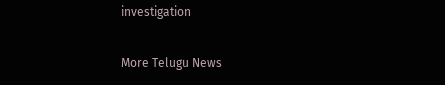investigation

More Telugu News